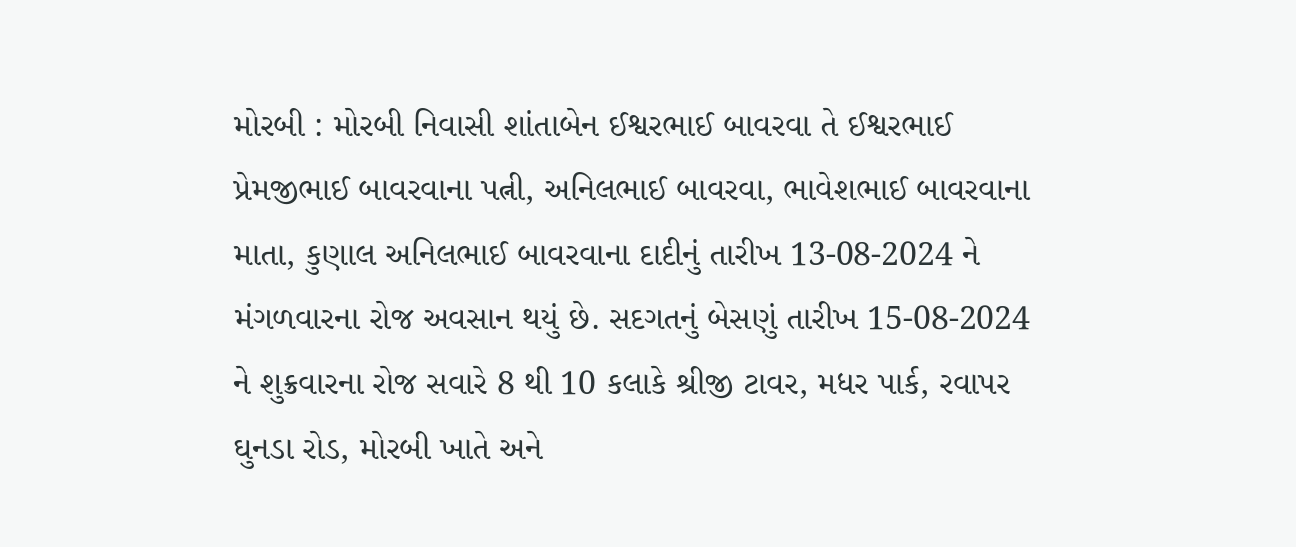મોરબી : મોરબી નિવાસી શાંતાબેન ઈશ્વરભાઈ બાવરવા તે ઈશ્વરભાઈ પ્રેમજીભાઈ બાવરવાના પત્ની, અનિલભાઈ બાવરવા, ભાવેશભાઈ બાવરવાના માતા, કુણાલ અનિલભાઈ બાવરવાના દાદીનું તારીખ 13-08-2024 ને મંગળવારના રોજ અવસાન થયું છે. સદગતનું બેસણું તારીખ 15-08-2024 ને શુક્રવારના રોજ સવારે 8 થી 10 કલાકે શ્રીજી ટાવર, મધર પાર્ક, રવાપર ઘુનડા રોડ, મોરબી ખાતે અને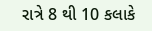રાત્રે 8 થી 10 કલાકે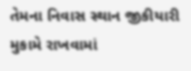તેમના નિવાસ સ્થાન જીકીયારી મુકામે રાખવામાં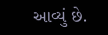આવ્યું છે.